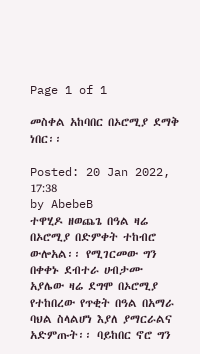Page 1 of 1

መስቀል አከባበር በኦሮሚያ ደማቅ ነበር፡፡

Posted: 20 Jan 2022, 17:38
by AbebeB
ተዋሂዶ ዘወጨጌ በዓል ዛሬ በኦሮሚያ በድምቀት ተከብሮ ውሎአል፡፡ የሚገርመው ግን በቀቀኑ ደብተራ ሀብታሙ አያሌው ዛሬ ደግሞ በኦሮሚያ የተከበረው የጥቂት በዓል በአማራ ባህል ስላልሆነ እያለ ያማርራልና አድምጡት፡፡ ባይከበር ኖሮ ግን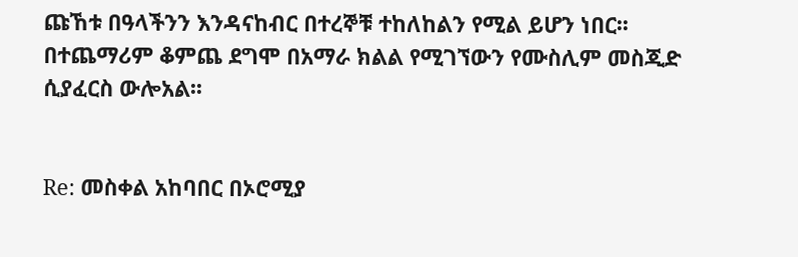ጩኸቱ በዓላችንን እንዳናከብር በተረኞቹ ተከለከልን የሚል ይሆን ነበር፡፡ በተጨማሪም ቆምጨ ደግሞ በአማራ ክልል የሚገኘውን የሙስሊም መስጂድ ሲያፈርስ ውሎአል፡፡


Re: መስቀል አከባበር በኦሮሚያ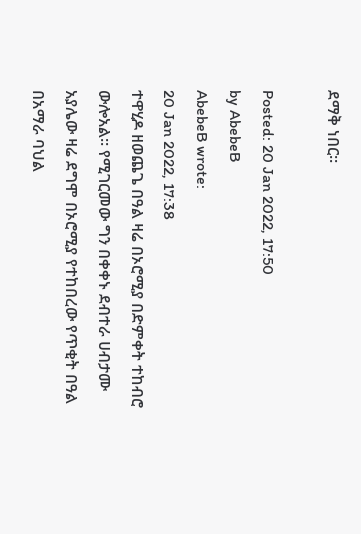ደማቅ ነበር፡፡

Posted: 20 Jan 2022, 17:50
by AbebeB
AbebeB wrote:
20 Jan 2022, 17:38
ተዋሂዶ ዘወጨጌ በዓል ዛሬ በኦሮሚያ በድምቀት ተከብሮ ውሎአል፡፡ የሚገርመው ግን በቀቀኑ ደብተራ ሀብታሙ አያሌው ዛሬ ደግሞ በኦሮሚያ የተከበረው የጥቂት በዓል በአማራ ባህል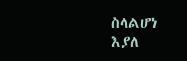ስላልሆነ እያለ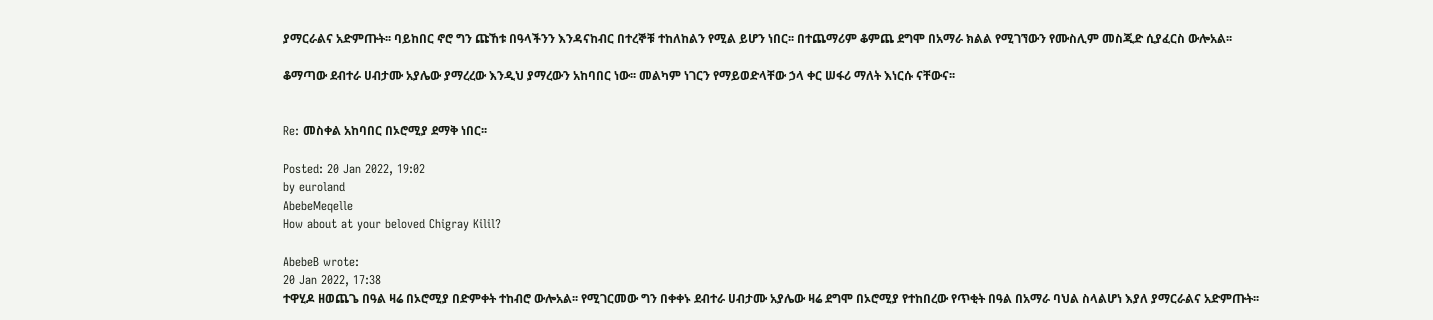ያማርራልና አድምጡት፡፡ ባይከበር ኖሮ ግን ጩኸቱ በዓላችንን እንዳናከብር በተረኞቹ ተከለከልን የሚል ይሆን ነበር፡፡ በተጨማሪም ቆምጨ ደግሞ በአማራ ክልል የሚገኘውን የሙስሊም መስጂድ ሲያፈርስ ውሎአል፡፡

ቆማጣው ደብተራ ሀብታሙ አያሌው ያማረረው እንዲህ ያማረውን አከባበር ነው፡፡ መልካም ነገርን የማይወድላቸው ኃላ ቀር ሠፋሪ ማለት እነርሱ ናቸውና፡፡


Re: መስቀል አከባበር በኦሮሚያ ደማቅ ነበር፡፡

Posted: 20 Jan 2022, 19:02
by euroland
AbebeMeqelle
How about at your beloved Chigray Kilil?

AbebeB wrote:
20 Jan 2022, 17:38
ተዋሂዶ ዘወጨጌ በዓል ዛሬ በኦሮሚያ በድምቀት ተከብሮ ውሎአል፡፡ የሚገርመው ግን በቀቀኑ ደብተራ ሀብታሙ አያሌው ዛሬ ደግሞ በኦሮሚያ የተከበረው የጥቂት በዓል በአማራ ባህል ስላልሆነ እያለ ያማርራልና አድምጡት፡፡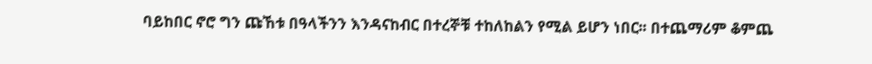ባይከበር ኖሮ ግን ጩኸቱ በዓላችንን እንዳናከብር በተረኞቹ ተከለከልን የሚል ይሆን ነበር፡፡ በተጨማሪም ቆምጨ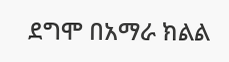ደግሞ በአማራ ክልል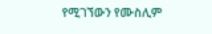የሚገኘውን የሙስሊም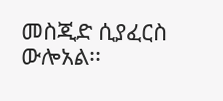መስጂድ ሲያፈርስ ውሎአል፡፡